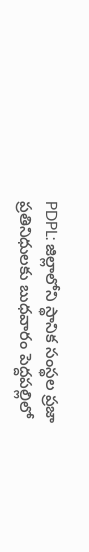PDPL: జిల్లాలోని స్థానిక సంస్థల ప్రజా ప్రతినిధులకు బుధవారం పెద్దపల్లిలో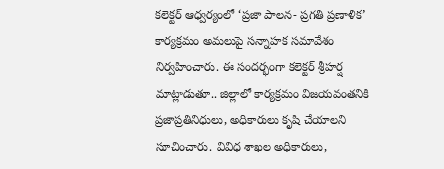కలెక్టర్ ఆధ్వర్యంలో ‘ప్రజా పాలన- ప్రగతి ప్రణాళిక’ కార్యక్రమం అమలుపై సన్నాహక సమావేశం నిర్వహించారు. ఈ సందర్భంగా కలెక్టర్ శ్రీహర్ష మాట్లాడుతూ.. జిల్లాలో కార్యక్రమం విజయవంతనికి ప్రజాప్రతినిధులు, అధికారులు కృషి చేయాలని సూచించారు. వివిధ శాఖల అధికారులు,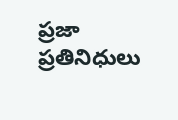ప్రజా ప్రతినిధులు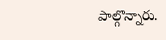పాల్గొన్నారు.